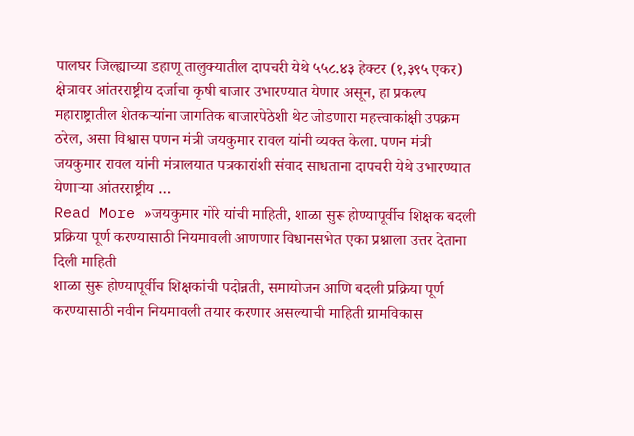पालघर जिल्ह्याच्या डहाणू तालुक्यातील दापचरी येथे ५५८.४३ हेक्टर (१,३९५ एकर) क्षेत्रावर आंतरराष्ट्रीय दर्जाचा कृषी बाजार उभारण्यात येणार असून, हा प्रकल्प महाराष्ट्रातील शेतकऱ्यांना जागतिक बाजारपेठेशी थेट जोडणारा महत्त्वाकांक्षी उपक्रम ठरेल, असा विश्वास पणन मंत्री जयकुमार रावल यांनी व्यक्त केला. पणन मंत्री जयकुमार रावल यांनी मंत्रालयात पत्रकारांशी संवाद साधताना दापचरी येथे उभारण्यात येणाऱ्या आंतरराष्ट्रीय …
Read More »जयकुमार गोरे यांची माहिती, शाळा सुरू होण्यापूर्वीच शिक्षक बदली प्रक्रिया पूर्ण करण्यासाठी नियमावली आणणार विधानसभेत एका प्रश्नाला उत्तर देताना दिली माहिती
शाळा सुरू होण्यापूर्वीच शिक्षकांची पदोन्नती, समायोजन आणि बदली प्रक्रिया पूर्ण करण्यासाठी नवीन नियमावली तयार करणार असल्याची माहिती ग्रामविकास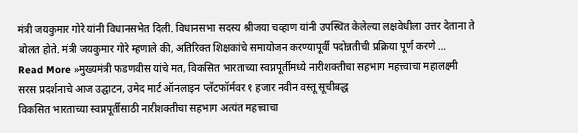मंत्री जयकुमार गोरे यांनी विधानसभेत दिली. विधानसभा सदस्य श्रीजया चव्हाण यांनी उपस्थित केलेल्या लक्षवेधीला उत्तर देताना ते बोलत होते. मंत्री जयकुमार गोरे म्हणाले की, अतिरिक्त शिक्षकांचे समायोजन करण्यापूर्वी पदोन्नतीची प्रक्रिया पूर्ण करणे …
Read More »मुख्यमंत्री फडणवीस यांचे मत, विकसित भारताच्या स्वप्नपूर्तीमध्ये नारीशक्तीचा सहभाग महत्त्वाचा महालक्ष्मी सरस प्रदर्शनाचे आज उद्घाटन, उमेद मार्ट ऑनलाइन प्लॅटफॉर्मवर १ हजार नवीन वस्तू सूचीबद्ध
विकसित भारताच्या स्वप्नपूर्तीसाठी नारीशक्तीचा सहभाग अत्यंत महत्त्वाचा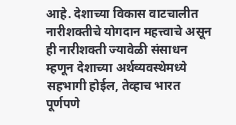आहे. देशाच्या विकास वाटचालीत नारीशक्तीचे योगदान महत्त्वाचे असून ही नारीशक्ती ज्यावेळी संसाधन म्हणून देशाच्या अर्थव्यवस्थेमध्ये सहभागी होईल, तेव्हाच भारत पूर्णपणे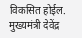विकसित होईल. मुख्यमंत्री देवेंद्र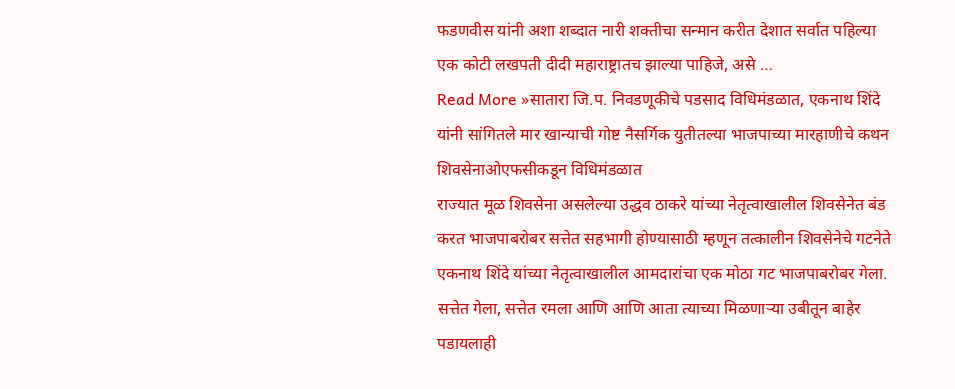फडणवीस यांनी अशा शब्दात नारी शक्तीचा सन्मान करीत देशात सर्वात पहिल्या एक कोटी लखपती दीदी महाराष्ट्रातच झाल्या पाहिजे, असे …
Read More »सातारा जि.प. निवडणूकीचे पडसाद विधिमंडळात, एकनाथ शिंदे यांनी सांगितले मार खान्याची गोष्ट नैसर्गिक युतीतल्या भाजपाच्या मारहाणीचे कथन शिवसेनाओएफसीकडून विधिमंडळात
राज्यात मूळ शिवसेना असलेल्या उद्धव ठाकरे यांच्या नेतृत्वाखालील शिवसेनेत बंड करत भाजपाबरोबर सत्तेत सहभागी होण्यासाठी म्हणून तत्कालीन शिवसेनेचे गटनेते एकनाथ शिंदे यांच्या नेतृत्वाखालील आमदारांचा एक मोठा गट भाजपाबरोबर गेला. सत्तेत गेला, सत्तेत रमला आणि आणि आता त्याच्या मिळणाऱ्या उबीतून बाहेर पडायलाही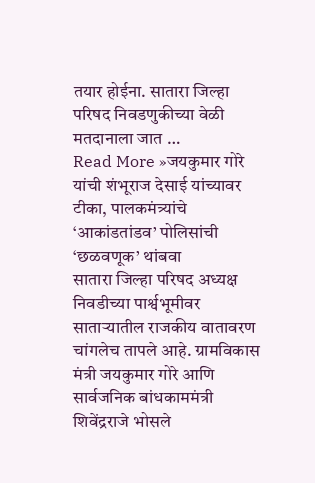तयार होईना. सातारा जिल्हा परिषद निवडणुकीच्या वेळी मतदानाला जात …
Read More »जयकुमार गोरे यांची शंभूराज देसाई यांच्यावर टीका, पालकमंत्र्यांचे ‘आकांडतांडव’ पोलिसांची ‘छळवणूक’ थांबवा
सातारा जिल्हा परिषद अध्यक्ष निवडीच्या पार्श्वभूमीवर साताऱ्यातील राजकीय वातावरण चांगलेच तापले आहे. ग्रामविकास मंत्री जयकुमार गोरे आणि सार्वजनिक बांधकाममंत्री शिवेंद्रराजे भोसले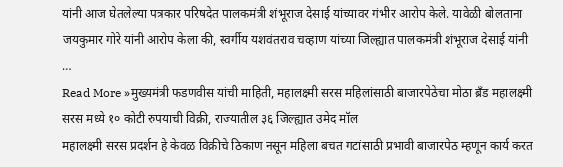यांनी आज घेतलेल्या पत्रकार परिषदेत पालकमंत्री शंभूराज देसाई यांच्यावर गंभीर आरोप केले. यावेळी बोलताना जयकुमार गोरे यांनी आरोप केला की, स्वर्गीय यशवंतराव चव्हाण यांच्या जिल्ह्यात पालकमंत्री शंभूराज देसाई यांनी …
Read More »मुख्यमंत्री फडणवीस यांची माहिती, महालक्ष्मी सरस महिलांसाठी बाजारपेठेचा मोठा ब्रँड महालक्ष्मी सरस मध्ये १० कोटी रुपयाची विक्री, राज्यातील ३६ जिल्ह्यात उमेद मॉल
महालक्ष्मी सरस प्रदर्शन हे केवळ विक्रीचे ठिकाण नसून महिला बचत गटांसाठी प्रभावी बाजारपेठ म्हणून कार्य करत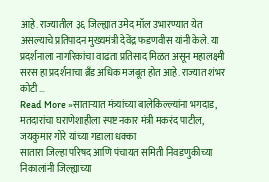आहे. राज्यातील ३६ जिल्ह्यात उमेद मॉल उभारण्यात येत असल्याचे प्रतिपादन मुख्यमंत्री देवेंद्र फडणवीस यांनी केले. या प्रदर्शनाला नागरिकांचा वाढता प्रतिसाद मिळत असून महालक्ष्मी सरस हा प्रदर्शनाचा ब्रँड अधिक मजबूत होत आहे. राज्यात शंभर कोटी …
Read More »साताऱ्यात मंत्र्यांच्या बालेकिल्ल्यांना भगदाड, मतदारांचा घराणेशाहीला स्पष्ट नकार मंत्री मकरंद पाटील, जयकुमार गोरे यांच्या गडाला धक्का
सातारा जिल्हा परिषद आणि पंचायत समिती निवडणुकीच्या निकालांनी जिल्ह्याच्या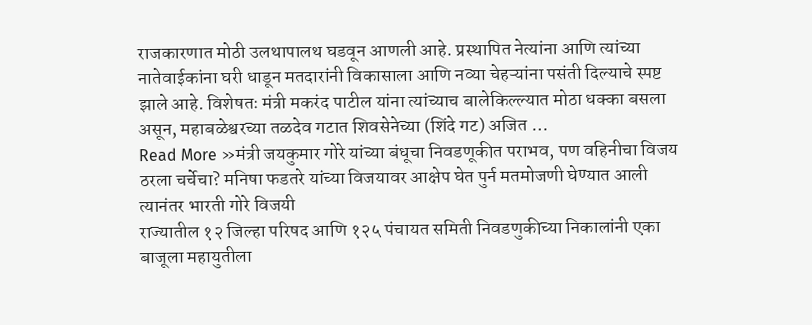राजकारणात मोठी उलथापालथ घडवून आणली आहे. प्रस्थापित नेत्यांना आणि त्यांच्या नातेवाईकांना घरी धाडून मतदारांनी विकासाला आणि नव्या चेहऱ्यांना पसंती दिल्याचे स्पष्ट झाले आहे. विशेषतः मंत्री मकरंद पाटील यांना त्यांच्याच बालेकिल्ल्यात मोठा धक्का बसला असून, महाबळेश्वरच्या तळदेव गटात शिवसेनेच्या (शिंदे गट) अजित …
Read More »मंत्री जयकुमार गोरे यांच्या बंधूचा निवडणूकीत पराभव, पण वहिनीचा विजय ठरला चर्चेचा? मनिषा फडतरे यांच्या विजयावर आक्षेप घेत पुर्न मतमोजणी घेण्यात आली त्यानंतर भारती गोरे विजयी
राज्यातील १२ जिल्हा परिषद आणि १२५ पंचायत समिती निवडणुकीच्या निकालांनी एका बाजूला महायुतीला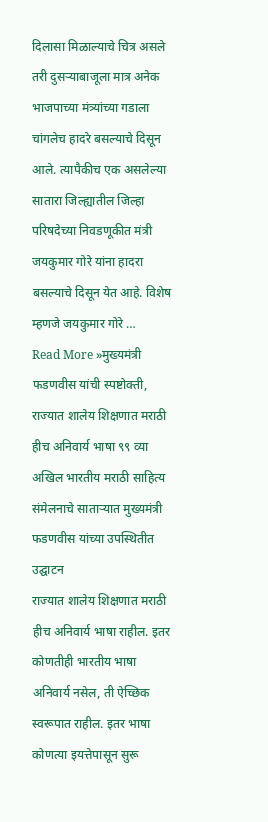दिलासा मिळाल्याचे चित्र असले तरी दुसऱ्याबाजूला मात्र अनेक भाजपाच्या मंत्र्यांच्या गडाला चांगलेच हादरे बसल्याचे दिसून आले. त्यापैकीच एक असलेल्या सातारा जिल्ह्यातील जिल्हा परिषदेच्या निवडणूकीत मंत्री जयकुमार गोरे यांना हादरा बसल्याचे दिसून येत आहे. विशेष म्हणजे जयकुमार गोरे …
Read More »मुख्यमंत्री फडणवीस यांची स्पष्टोक्ती, राज्यात शालेय शिक्षणात मराठी हीच अनिवार्य भाषा ९९ व्या अखिल भारतीय मराठी साहित्य संमेलनाचे साताऱ्यात मुख्यमंत्री फडणवीस यांच्या उपस्थितीत उद्घाटन
राज्यात शालेय शिक्षणात मराठी हीच अनिवार्य भाषा राहील. इतर कोणतीही भारतीय भाषा अनिवार्य नसेल, ती ऐच्छिक स्वरूपात राहील. इतर भाषा कोणत्या इयत्तेपासून सुरू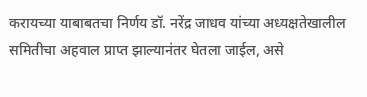करायच्या याबाबतचा निर्णय डॉ. नरेंद्र जाधव यांच्या अध्यक्षतेखालील समितीचा अहवाल प्राप्त झाल्यानंतर घेतला जाईल, असे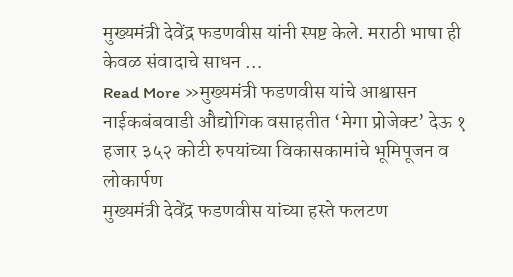मुख्यमंत्री देवेंद्र फडणवीस यांनी स्पष्ट केले. मराठी भाषा ही केवळ संवादाचे साधन …
Read More »मुख्यमंत्री फडणवीस यांचे आश्वासन नाईकबंबवाडी औद्योगिक वसाहतीत ‘मेगा प्रोजेक्ट’ देऊ १ हजार ३५२ कोटी रुपयांच्या विकासकामांचे भूमिपूजन व लोकार्पण
मुख्यमंत्री देवेंद्र फडणवीस यांच्या हस्ते फलटण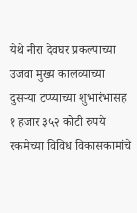येथे नीरा देवघर प्रकल्पाच्या उजवा मुख्य कालव्याच्या दुसऱ्या टप्प्याच्या शुभारंभासह १ हजार ३५२ कोटी रुपये रकमेच्या विविध विकासकामांचे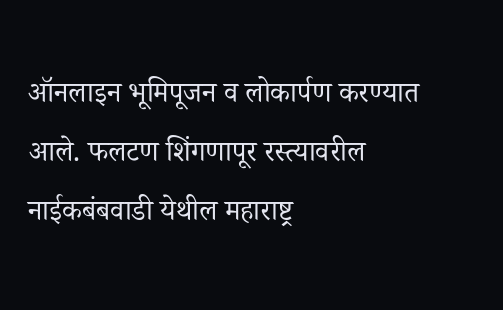ऑनलाइन भूमिपूजन व लोकार्पण करण्यात आले. फलटण शिंगणापूर रस्त्यावरील नाईकबंबवाडी येथील महाराष्ट्र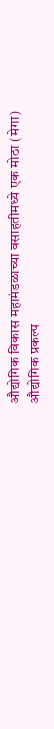औद्योगिक विकास महामंडळाच्या वसाहतीमध्ये एक मोठा (मेगा) औद्योगिक प्रकल्प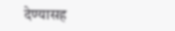देण्यासह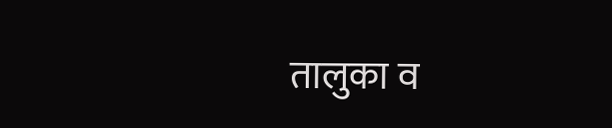तालुका व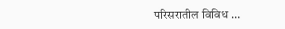परिसरातील विविध …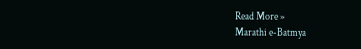Read More »
Marathi e-Batmya